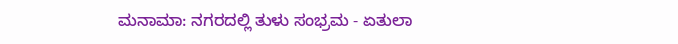ಮನಾಮಾ: ನಗರದಲ್ಲಿ ತುಳು ಸಂಭ್ರಮ - ಏತುಲಾ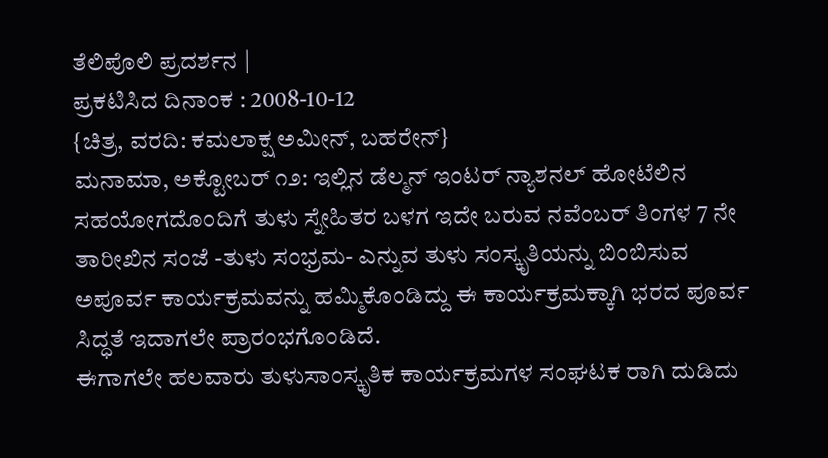ತೆಲಿಪೊಲಿ ಪ್ರದರ್ಶನ |
ಪ್ರಕಟಿಸಿದ ದಿನಾಂಕ : 2008-10-12
{ಚಿತ್ರ, ವರದಿ: ಕಮಲಾಕ್ಷ ಅಮೀನ್, ಬಹರೇನ್}
ಮನಾಮಾ, ಅಕ್ಟೋಬರ್ ೧೨: ಇಲ್ಲಿನ ಡೆಲ್ಮನ್ ಇಂಟರ್ ನ್ಯಾಶನಲ್ ಹೋಟೆಲಿನ ಸಹಯೋಗದೊಂದಿಗೆ ತುಳು ಸ್ನೇಹಿತರ ಬಳಗ ಇದೇ ಬರುವ ನವೆಂಬರ್ ತಿಂಗಳ 7 ನೇ ತಾರೀಖಿನ ಸಂಜೆ -ತುಳು ಸಂಭ್ರಮ- ಎನ್ನುವ ತುಳು ಸಂಸ್ಕೃತಿಯನ್ನು ಬಿಂಬಿಸುವ ಅಪೂರ್ವ ಕಾರ್ಯಕ್ರಮವನ್ನು ಹಮ್ಮಿಕೊಂಡಿದ್ದು ಈ ಕಾರ್ಯಕ್ರಮಕ್ಕಾಗಿ ಭರದ ಪೂರ್ವ ಸಿದ್ಧತೆ ಇದಾಗಲೇ ಪ್ರಾರಂಭಗೊಂಡಿದೆ.
ಈಗಾಗಲೇ ಹಲವಾರು ತುಳುಸಾಂಸ್ಕೃತಿಕ ಕಾರ್ಯಕ್ರಮಗಳ ಸಂಘಟಕ ರಾಗಿ ದುಡಿದು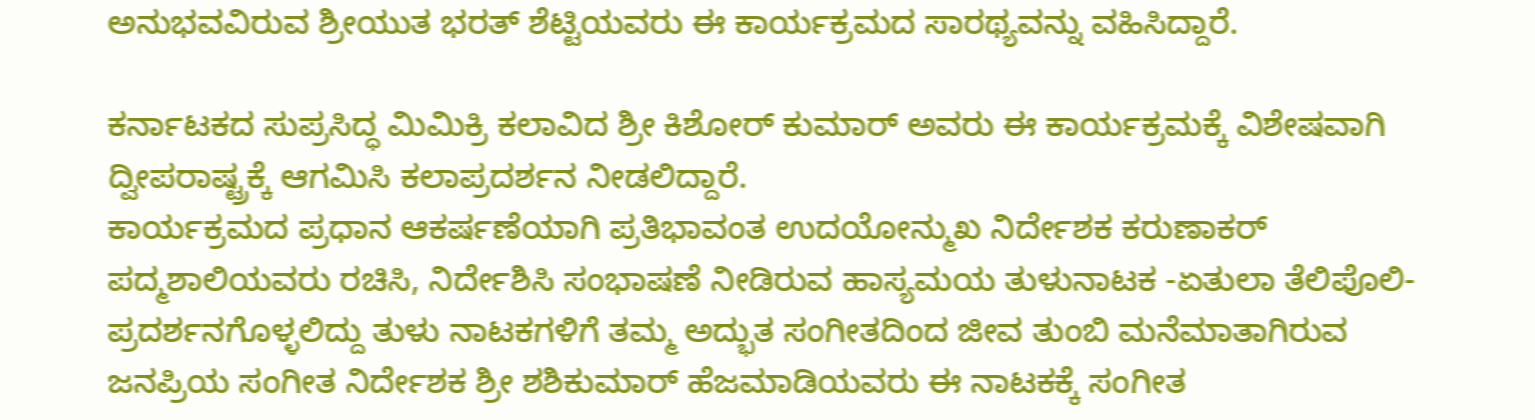ಅನುಭವವಿರುವ ಶ್ರೀಯುತ ಭರತ್ ಶೆಟ್ಟಿಯವರು ಈ ಕಾರ್ಯಕ್ರಮದ ಸಾರಥ್ಯವನ್ನು ವಹಿಸಿದ್ದಾರೆ.

ಕರ್ನಾಟಕದ ಸುಪ್ರಸಿದ್ಧ ಮಿಮಿಕ್ರಿ ಕಲಾವಿದ ಶ್ರೀ ಕಿಶೋರ್ ಕುಮಾರ್ ಅವರು ಈ ಕಾರ್ಯಕ್ರಮಕ್ಕೆ ವಿಶೇಷವಾಗಿ ದ್ವೀಪರಾಷ್ಟ್ರಕ್ಕೆ ಆಗಮಿಸಿ ಕಲಾಪ್ರದರ್ಶನ ನೀಡಲಿದ್ದಾರೆ.
ಕಾರ್ಯಕ್ರಮದ ಪ್ರಧಾನ ಆಕರ್ಷಣೆಯಾಗಿ ಪ್ರತಿಭಾವಂತ ಉದಯೋನ್ಮುಖ ನಿರ್ದೇಶಕ ಕರುಣಾಕರ್ ಪದ್ಮಶಾಲಿಯವರು ರಚಿಸಿ, ನಿರ್ದೇಶಿಸಿ ಸಂಭಾಷಣೆ ನೀಡಿರುವ ಹಾಸ್ಯಮಯ ತುಳುನಾಟಕ -ಏತುಲಾ ತೆಲಿಪೊಲಿ- ಪ್ರದರ್ಶನಗೊಳ್ಳಲಿದ್ದು ತುಳು ನಾಟಕಗಳಿಗೆ ತಮ್ಮ ಅದ್ಭುತ ಸಂಗೀತದಿಂದ ಜೀವ ತುಂಬಿ ಮನೆಮಾತಾಗಿರುವ ಜನಪ್ರಿಯ ಸಂಗೀತ ನಿರ್ದೇಶಕ ಶ್ರೀ ಶಶಿಕುಮಾರ್ ಹೆಜಮಾಡಿಯವರು ಈ ನಾಟಕಕ್ಕೆ ಸಂಗೀತ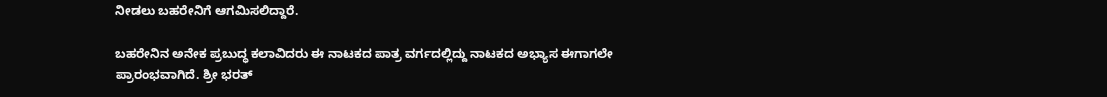ನೀಡಲು ಬಹರೇನಿಗೆ ಆಗಮಿಸಲಿದ್ದಾರೆ.

ಬಹರೇನಿನ ಅನೇಕ ಪ್ರಬುದ್ಧ ಕಲಾವಿದರು ಈ ನಾಟಕದ ಪಾತ್ರ ವರ್ಗದಲ್ಲಿದ್ದು ನಾಟಕದ ಅಭ್ಯಾಸ ಈಗಾಗಲೇ ಪ್ರಾರಂಭವಾಗಿದೆ. ಶ್ರೀ ಭರತ್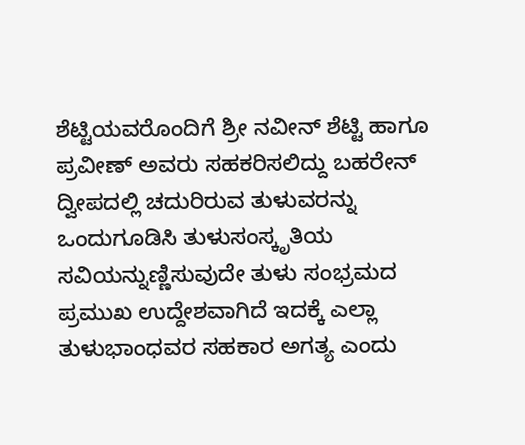ಶೆಟ್ಟಿಯವರೊಂದಿಗೆ ಶ್ರೀ ನವೀನ್ ಶೆಟ್ಟಿ ಹಾಗೂ ಪ್ರವೀಣ್ ಅವರು ಸಹಕರಿಸಲಿದ್ದು ಬಹರೇನ್ ದ್ವೀಪದಲ್ಲಿ ಚದುರಿರುವ ತುಳುವರನ್ನು ಒಂದುಗೂಡಿಸಿ ತುಳುಸಂಸ್ಕೃತಿಯ ಸವಿಯನ್ನುಣ್ಣಿಸುವುದೇ ತುಳು ಸಂಭ್ರಮದ ಪ್ರಮುಖ ಉದ್ದೇಶವಾಗಿದೆ ಇದಕ್ಕೆ ಎಲ್ಲಾ ತುಳುಭಾಂಧವರ ಸಹಕಾರ ಅಗತ್ಯ ಎಂದು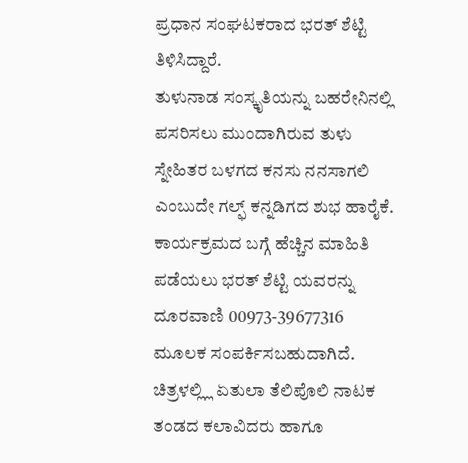ಪ್ರಧಾನ ಸಂಘಟಕರಾದ ಭರತ್ ಶೆಟ್ಟಿ ತಿಳಿಸಿದ್ದಾರೆ.
ತುಳುನಾಡ ಸಂಸ್ಕೃತಿಯನ್ನು ಬಹರೇನಿನಲ್ಲಿ ಪಸರಿಸಲು ಮುಂದಾಗಿರುವ ತುಳು ಸ್ನೇಹಿತರ ಬಳಗದ ಕನಸು ನನಸಾಗಲಿ ಎಂಬುದೇ ಗಲ್ಫ್ ಕನ್ನಡಿಗದ ಶುಭ ಹಾರೈಕೆ. ಕಾರ್ಯಕ್ರಮದ ಬಗ್ಗೆ ಹೆಚ್ಚಿನ ಮಾಹಿತಿ ಪಡೆಯಲು ಭರತ್ ಶೆಟ್ಟಿ ಯವರನ್ನು ದೂರವಾಣಿ 00973-39677316 ಮೂಲಕ ಸಂಪರ್ಕಿಸಬಹುದಾಗಿದೆ.
ಚಿತ್ರಳಲ್ಲ್ಲಿ ಏತುಲಾ ತೆಲಿಪೊಲಿ ನಾಟಕ ತಂಡದ ಕಲಾವಿದರು ಹಾಗೂ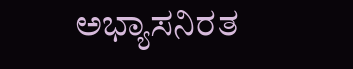ಅಭ್ಯಾಸನಿರತ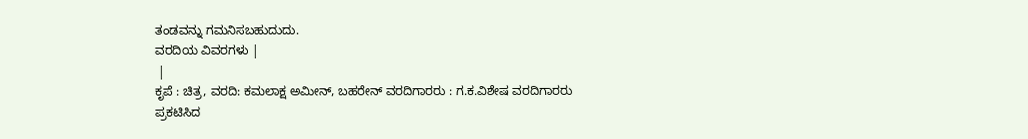ತಂಡವನ್ನು ಗಮನಿಸಬಹುದುದು.
ವರದಿಯ ವಿವರಗಳು |
 |
ಕೃಪೆ : ಚಿತ್ರ, ವರದಿ: ಕಮಲಾಕ್ಷ ಅಮೀನ್, ಬಹರೇನ್ ವರದಿಗಾರರು : ಗ.ಕ.ವಿಶೇಷ ವರದಿಗಾರರು
ಪ್ರಕಟಿಸಿದ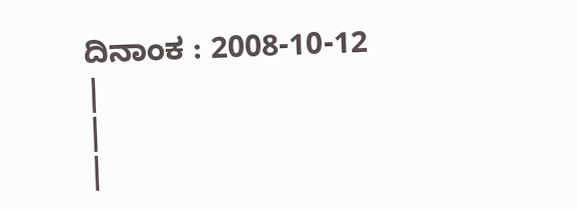ದಿನಾಂಕ : 2008-10-12
|
|
|